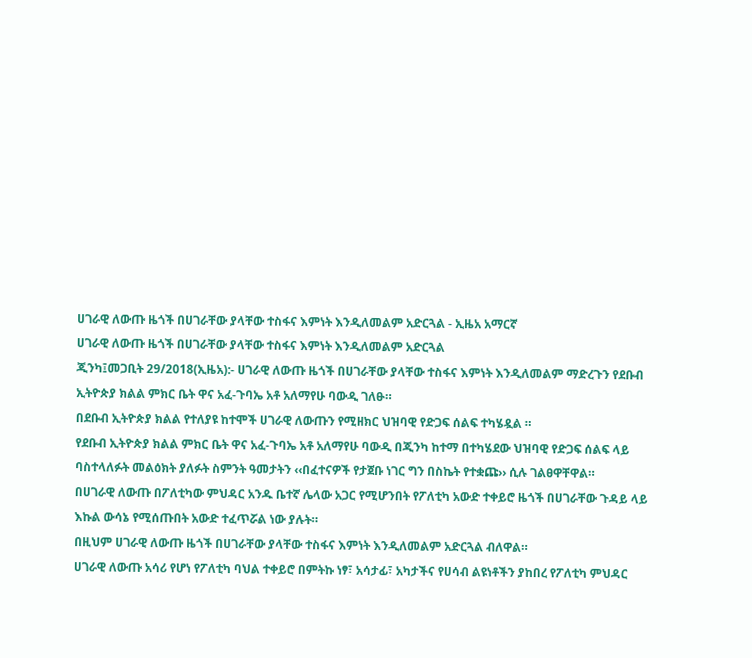ሀገራዊ ለውጡ ዜጎች በሀገራቸው ያላቸው ተስፋና እምነት እንዲለመልም አድርጓል - ኢዜአ አማርኛ
ሀገራዊ ለውጡ ዜጎች በሀገራቸው ያላቸው ተስፋና እምነት እንዲለመልም አድርጓል
ጂንካ፤መጋቢት 29/2018(ኢዜአ):- ሀገራዊ ለውጡ ዜጎች በሀገራቸው ያላቸው ተስፋና እምነት እንዲለመልም ማድረጉን የደቡብ ኢትዮጵያ ክልል ምክር ቤት ዋና አፈ-ጉባኤ አቶ አለማየሁ ባውዲ ገለፁ።
በደቡብ ኢትዮጵያ ክልል የተለያዩ ከተሞች ሀገራዊ ለውጡን የሚዘክር ህዝባዊ የድጋፍ ሰልፍ ተካሄዷል ።
የደቡብ ኢትዮጵያ ክልል ምክር ቤት ዋና አፈ-ጉባኤ አቶ አለማየሁ ባውዲ በጂንካ ከተማ በተካሄደው ህዝባዊ የድጋፍ ሰልፍ ላይ ባስተላለፉት መልዕክት ያለፉት ስምንት ዓመታትን ‹‹በፈተናዎች የታጀቡ ነገር ግን በስኬት የተቋጩ›› ሲሉ ገልፀዋቸዋል።
በሀገራዊ ለውጡ በፖለቲካው ምህዳር አንዱ ቤተኛ ሌላው አጋር የሚሆንበት የፖለቲካ አውድ ተቀይሮ ዜጎች በሀገራቸው ጉዳይ ላይ እኩል ውሳኔ የሚሰጡበት አውድ ተፈጥሯል ነው ያሉት።
በዚህም ሀገራዊ ለውጡ ዜጎች በሀገራቸው ያላቸው ተስፋና እምነት እንዲለመልም አድርጓል ብለዋል።
ሀገራዊ ለውጡ አሳሪ የሆነ የፖለቲካ ባህል ተቀይሮ በምትኩ ነፃ፣ አሳታፊ፣ አካታችና የሀሳብ ልዩነቶችን ያከበረ የፖለቲካ ምህዳር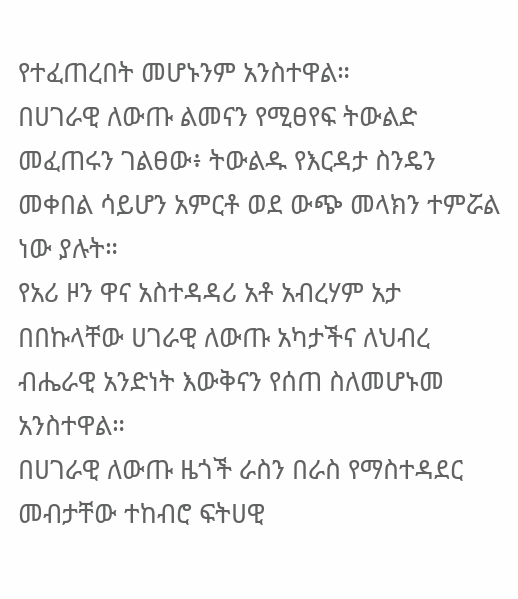የተፈጠረበት መሆኑንም አንስተዋል።
በሀገራዊ ለውጡ ልመናን የሚፀየፍ ትውልድ መፈጠሩን ገልፀው፥ ትውልዱ የእርዳታ ስንዴን መቀበል ሳይሆን አምርቶ ወደ ውጭ መላክን ተምሯል ነው ያሉት።
የአሪ ዞን ዋና አስተዳዳሪ አቶ አብረሃም አታ በበኩላቸው ሀገራዊ ለውጡ አካታችና ለህብረ ብሔራዊ አንድነት እውቅናን የሰጠ ስለመሆኑመ አንስተዋል።
በሀገራዊ ለውጡ ዜጎች ራስን በራስ የማስተዳደር መብታቸው ተከብሮ ፍትሀዊ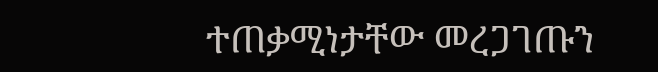ተጠቃሚነታቸው መረጋገጡን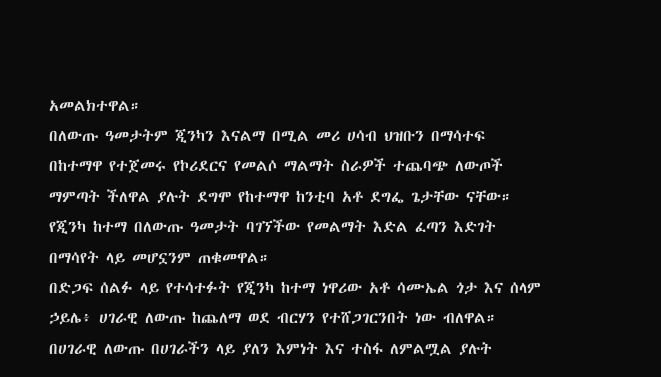አመልክተዋል።
በለውጡ ዓመታትም ጂንካን እናልማ በሚል መሪ ሀሳብ ህዝቡን በማሳተፍ በከተማዋ የተጀመሩ የኮሪደርና የመልሶ ማልማት ስራዎች ተጨባጭ ለውጦች ማምጣት ችለዋል ያሉት ደግሞ የከተማዋ ከንቲባ አቶ ደግፌ ጌታቸው ናቸው።
የጂንካ ከተማ በለውጡ ዓመታት ባገኘችው የመልማት እድል ፈጣን እድገት በማሳየት ላይ መሆኗንም ጠቁመዋል።
በድጋፍ ሰልፉ ላይ የተሳተፉት የጂንካ ከተማ ነዋሪው አቶ ሳሙኤል ጎታ እና ሰላም ኃይሌ፥ ሀገራዊ ለውጡ ከጨለማ ወደ ብርሃን የተሸጋገርንበት ነው ብለዋል።
በሀገራዊ ለውጡ በሀገራችን ላይ ያለን እምነት እና ተስፋ ለምልሟል ያሉት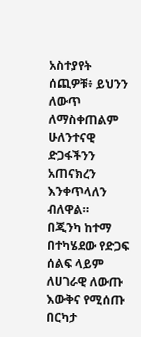አስተያየት ሰጪዎቹ፥ ይህንን ለውጥ ለማስቀጠልም ሁለንተናዊ ድጋፋችንን አጠናክረን እንቀጥላለን ብለዋል።
በጂንካ ከተማ በተካሄደው የድጋፍ ሰልፍ ላይም ለሀገራዊ ለውጡ እውቅና የሚሰጡ በርካታ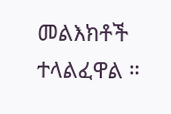መልእክቶች ተላልፈዋል ።